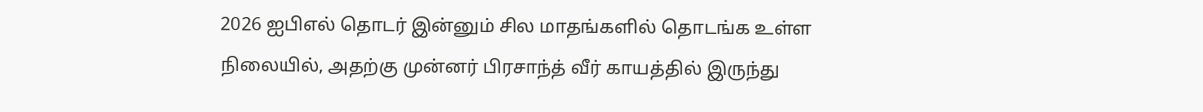2026 ஐபிஎல் தொடர் இன்னும் சில மாதங்களில் தொடங்க உள்ள நிலையில், அதற்கு முன்னர் பிரசாந்த் வீர் காயத்தில் இருந்து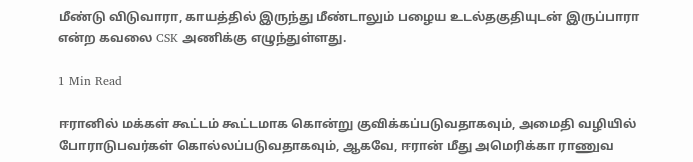மீண்டு விடுவாரா, காயத்தில் இருந்து மீண்டாலும் பழைய உடல்தகுதியுடன் இருப்பாரா என்ற கவலை CSK அணிக்கு எழுந்துள்ளது.

1 Min Read

ஈரானில் மக்கள் கூட்டம் கூட்டமாக கொன்று குவிக்கப்படுவதாகவும், அமைதி வழியில் போராடுபவர்கள் கொல்லப்படுவதாகவும், ஆகவே, ஈரான் மீது அமெரிக்கா ராணுவ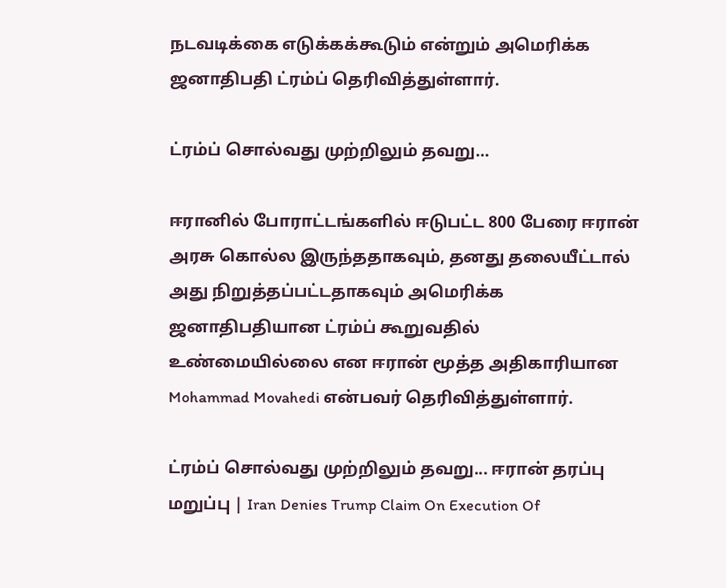நடவடிக்கை எடுக்கக்கூடும் என்றும் அமெரிக்க ஜனாதிபதி ட்ரம்ப் தெரிவித்துள்ளார்.

ட்ரம்ப் சொல்வது முற்றிலும் தவறு…

ஈரானில் போராட்டங்களில் ஈடுபட்ட 800 பேரை ஈரான் அரசு கொல்ல இருந்ததாகவும், தனது தலையீட்டால் அது நிறுத்தப்பட்டதாகவும் அமெரிக்க ஜனாதிபதியான ட்ரம்ப் கூறுவதில் உண்மையில்லை என ஈரான் மூத்த அதிகாரியான Mohammad Movahedi என்பவர் தெரிவித்துள்ளார்.

ட்ரம்ப் சொல்வது முற்றிலும் தவறு... ஈரான் தரப்பு மறுப்பு | Iran Denies Trump Claim On Execution Of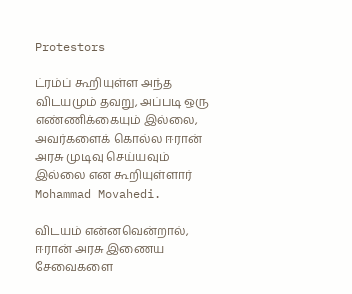Protestors

ட்ரம்ப் கூறியுள்ள அந்த விடயமும் தவறு, அப்படி ஒரு எண்ணிக்கையும் இல்லை, அவர்களைக் கொல்ல ஈரான் அரசு முடிவு செய்யவும் இல்லை என கூறியுள்ளார் Mohammad Movahedi.

விடயம் என்னவென்றால், ஈரான் அரசு இணைய சேவைகளை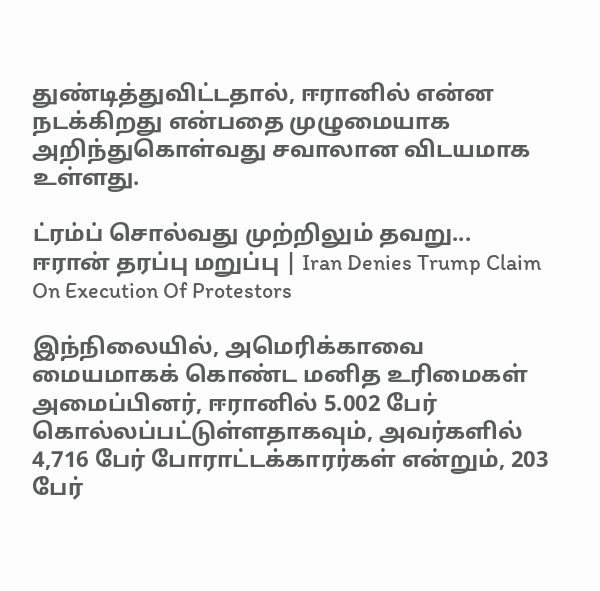துண்டித்துவிட்டதால், ஈரானில் என்ன நடக்கிறது என்பதை முழுமையாக அறிந்துகொள்வது சவாலான விடயமாக உள்ளது.

ட்ரம்ப் சொல்வது முற்றிலும் தவறு... ஈரான் தரப்பு மறுப்பு | Iran Denies Trump Claim On Execution Of Protestors

இந்நிலையில், அமெரிக்காவை மையமாகக் கொண்ட மனித உரிமைகள் அமைப்பினர், ஈரானில் 5.002 பேர் கொல்லப்பட்டுள்ளதாகவும், அவர்களில் 4,716 பேர் போராட்டக்காரர்கள் என்றும், 203 பேர்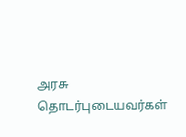அரசு தொடர்புடையவர்கள்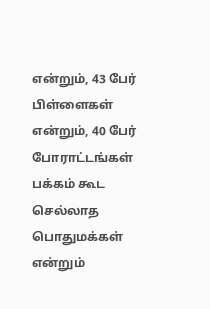என்றும், 43 பேர் பிள்ளைகள் என்றும், 40 பேர் போராட்டங்கள் பக்கம் கூட செல்லாத பொதுமக்கள் என்றும்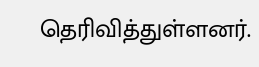தெரிவித்துள்ளனர்.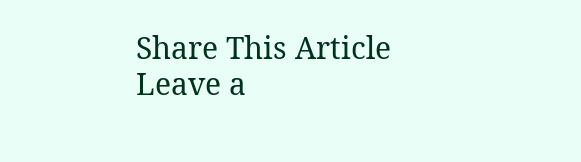Share This Article
Leave a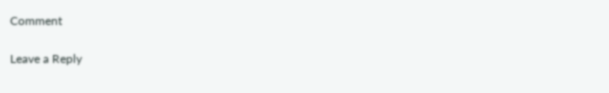Comment

Leave a Reply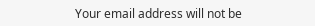Your email address will not be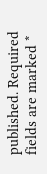published. Required fields are marked *